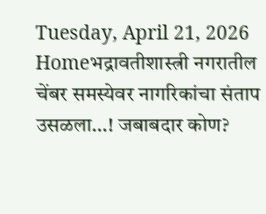Tuesday, April 21, 2026
Homeभद्रावतीशास्त्री नगरातील चेंबर समस्येवर नागरिकांचा संताप उसळला…! जबाबदार कोण?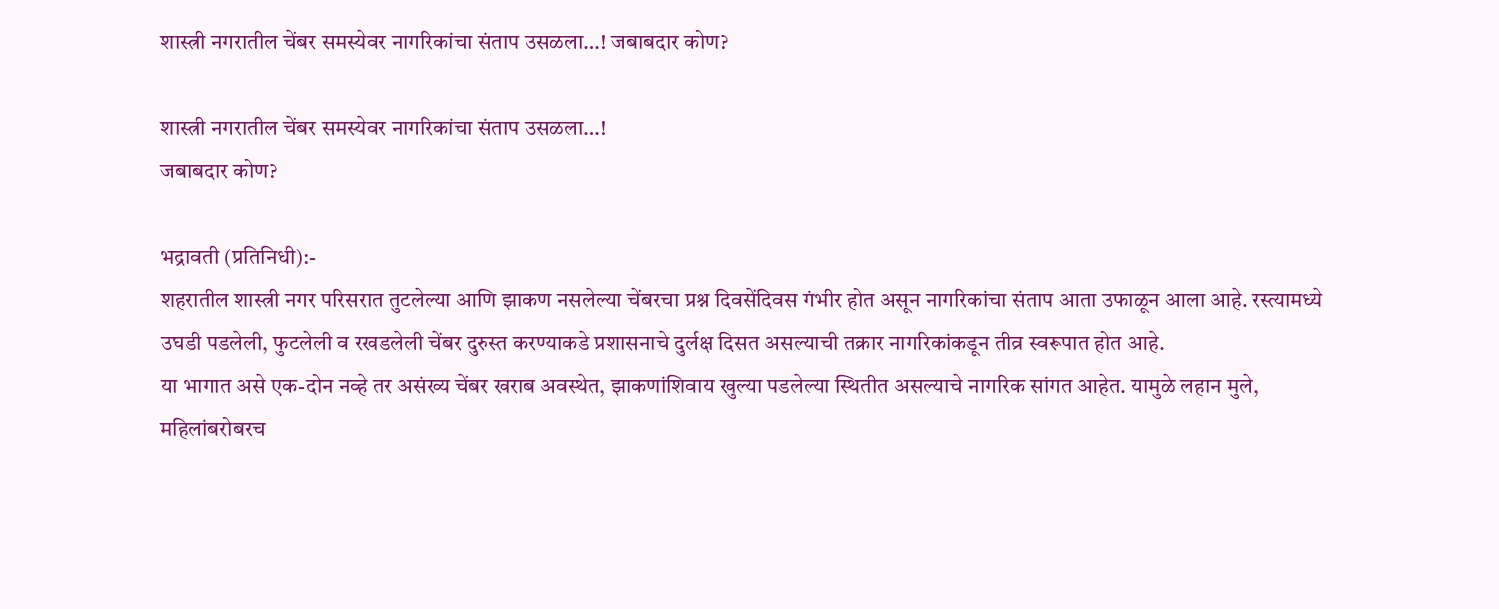शास्त्री नगरातील चेंबर समस्येवर नागरिकांचा संताप उसळला…! जबाबदार कोण?

शास्त्री नगरातील चेंबर समस्येवर नागरिकांचा संताप उसळला…!
जबाबदार कोण?

भद्रावती (प्रतिनिधी):-
शहरातील शास्त्री नगर परिसरात तुटलेल्या आणि झाकण नसलेल्या चेंबरचा प्रश्न दिवसेंदिवस गंभीर होत असून नागरिकांचा संताप आता उफाळून आला आहे. रस्त्यामध्ये उघडी पडलेली, फुटलेली व रखडलेली चेंबर दुरुस्त करण्याकडे प्रशासनाचे दुर्लक्ष दिसत असल्याची तक्रार नागरिकांकडून तीव्र स्वरूपात होत आहे.
या भागात असे एक-दोन नव्हे तर असंख्य चेंबर खराब अवस्थेत, झाकणांशिवाय खुल्या पडलेल्या स्थितीत असल्याचे नागरिक सांगत आहेत. यामुळे लहान मुले, महिलांबरोबरच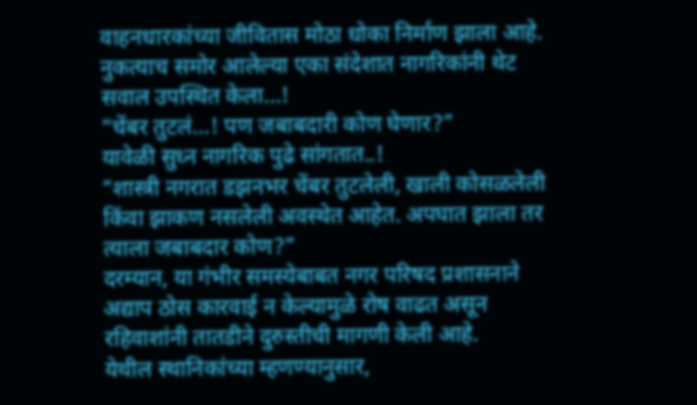वाहनधारकांच्या जीवितास मोठा धोका निर्माण झाला आहे.
नुकत्याच समोर आलेल्या एका संदेशात नागरिकांनी थेट सवाल उपस्थित केला…!
“चेंबर तुटलं…! पण जबाबदारी कोण घेणार?”
यावेळी सुध्न नागरिक पुढे सांगतात..!
“शास्त्री नगरात डझनभर चेंबर तुटलेली, खाली कोसळलेली किंवा झाकण नसलेली अवस्थेत आहेत. अपघात झाला तर त्याला जबाबदार कोण?”
दरम्यान, या गंभीर समस्येबाबत नगर परिषद प्रशासनाने अद्याप ठोस कारवाई न केल्यामुळे रोष वाढत असून रहिवाशांनी तातडीने दुरुस्तीची मागणी केली आहे.
येथील स्थानिकांच्या म्हणण्यानुसार,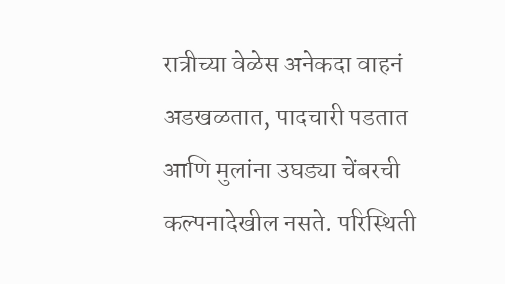रात्रीच्या वेळेस अनेकदा वाहनं अडखळतात, पादचारी पडतात आणि मुलांना उघड्या चेंबरची कल्पनादेखील नसते. परिस्थिती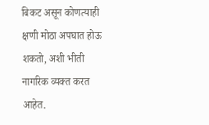बिकट असून कोणत्याही क्षणी मोठा अपघात होऊ शकतो, अशी भीती नागरिक व्यक्त करत आहेत.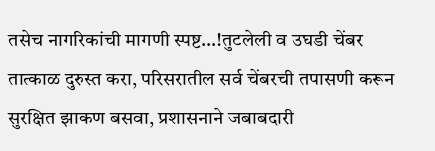तसेच नागरिकांची मागणी स्पष्ट…!तुटलेली व उघडी चेंबर तात्काळ दुरुस्त करा, परिसरातील सर्व चेंबरची तपासणी करून सुरक्षित झाकण बसवा, प्रशासनाने जबाबदारी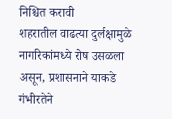निश्चित करावी
शहरातील वाढत्या दुर्लक्षामुळे नागरिकांमध्ये रोष उसळला असून, प्रशासनाने याकडे गंभीरतेने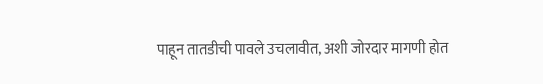पाहून तातडीची पावले उचलावीत, अशी जोरदार मागणी होत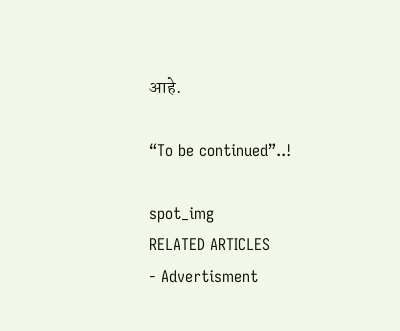आहे.

“To be continued”..!

spot_img
RELATED ARTICLES
- Advertisment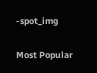-spot_img

Most Popular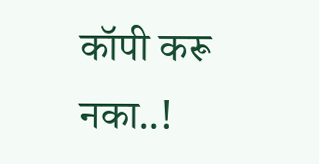कॉपी करू नका..!